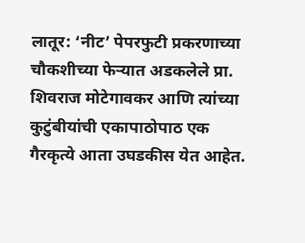लातूर: ‘नीट’ पेपरफुटी प्रकरणाच्या चौकशीच्या फेऱ्यात अडकलेले प्रा. शिवराज मोटेगावकर आणि त्यांच्या कुटुंबीयांची एकापाठोपाठ एक गैरकृत्ये आता उघडकीस येत आहेत.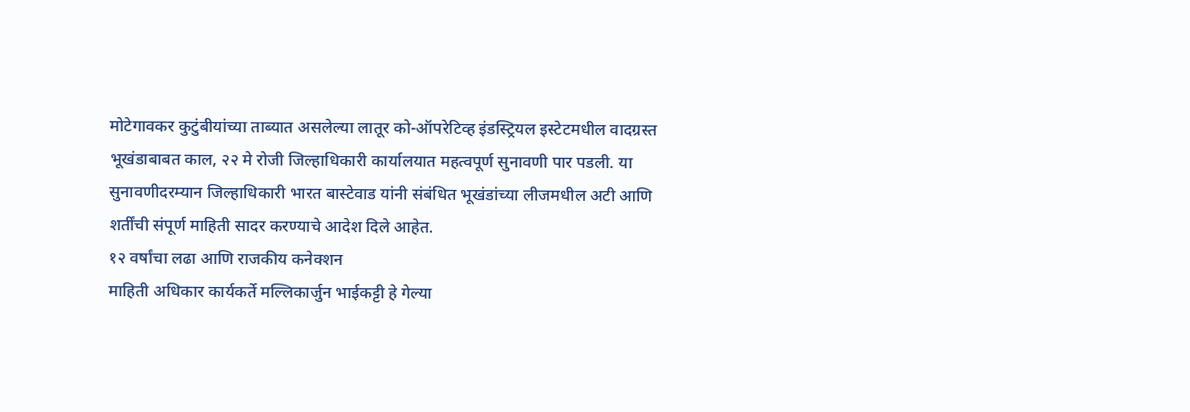मोटेगावकर कुटुंबीयांच्या ताब्यात असलेल्या लातूर को-ऑपरेटिव्ह इंडस्ट्रियल इस्टेटमधील वादग्रस्त भूखंडाबाबत काल, २२ मे रोजी जिल्हाधिकारी कार्यालयात महत्वपूर्ण सुनावणी पार पडली. या सुनावणीदरम्यान जिल्हाधिकारी भारत बास्टेवाड यांनी संबंधित भूखंडांच्या लीजमधील अटी आणि शर्तींची संपूर्ण माहिती सादर करण्याचे आदेश दिले आहेत.
१२ वर्षांचा लढा आणि राजकीय कनेक्शन
माहिती अधिकार कार्यकर्ते मल्लिकार्जुन भाईकट्टी हे गेल्या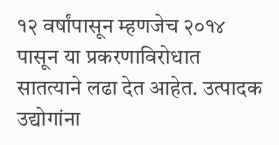१२ वर्षांपासून म्हणजेच २०१४ पासून या प्रकरणाविरोधात सातत्याने लढा देत आहेत. उत्पादक उद्योगांना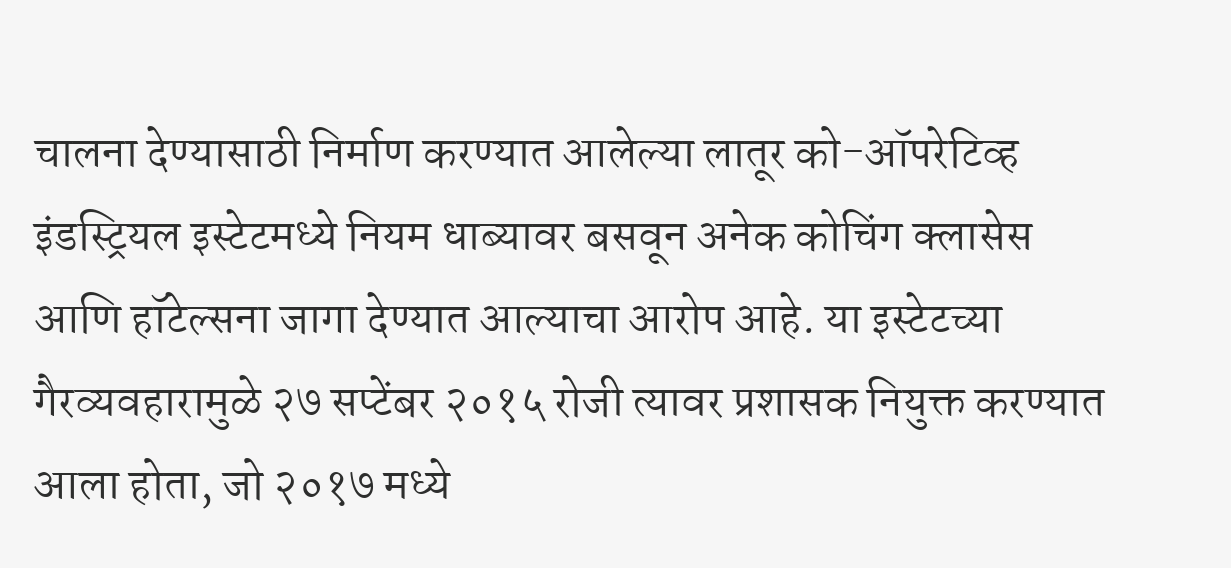चालना देण्यासाठी निर्माण करण्यात आलेल्या लातूर को-ऑपरेटिव्ह इंडस्ट्रियल इस्टेटमध्ये नियम धाब्यावर बसवून अनेक कोचिंग क्लासेस आणि हॉटेल्सना जागा देण्यात आल्याचा आरोप आहे. या इस्टेटच्या गैरव्यवहारामुळे २७ सप्टेंबर २०१५ रोजी त्यावर प्रशासक नियुक्त करण्यात आला होता, जो २०१७ मध्ये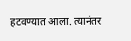हटवण्यात आला. त्यानंतर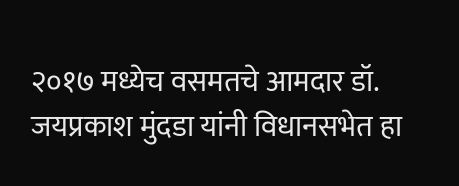२०१७ मध्येच वसमतचे आमदार डॉ. जयप्रकाश मुंदडा यांनी विधानसभेत हा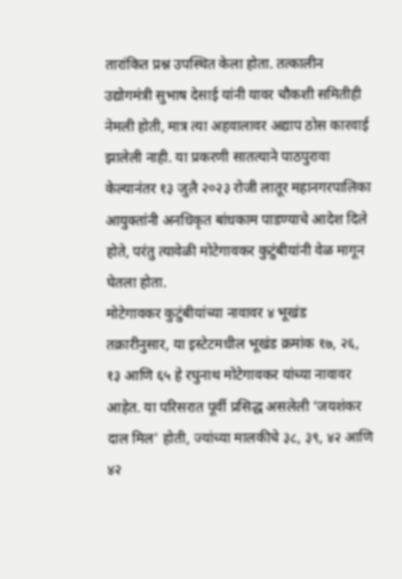तारांकित प्रश्न उपस्थित केला होता. तत्कालीन उद्योगमंत्री सुभाष देसाई यांनी यावर चौकशी समितीही नेमली होती, मात्र त्या अहवालावर अद्याप ठोस कारवाई झालेली नाही. या प्रकरणी सातत्याने पाठपुरावा केल्यानंतर १३ जुलै २०२३ रोजी लातूर महानगरपालिका आयुक्तांनी अनधिकृत बांधकाम पाडण्याचे आदेश दिले होते, परंतु त्यावेळी मोटेगावकर कुटुंबीयांनी वेळ मागून घेतला होता.
मोटेगावकर कुटुंबीयांच्या नावावर ४ भूखंड
तक्रारीनुसार, या इस्टेटमधील भूखंड क्रमांक १७, २६, १३ आणि ६५ हे रघुनाथ मोटेगावकर यांच्या नावावर आहेत. या परिसरात पूर्वी प्रसिद्ध असलेली ‘जयशंकर दाल मिल’ होती, ज्यांच्या मालकीचे ३८, ३९, ४२ आणि ४२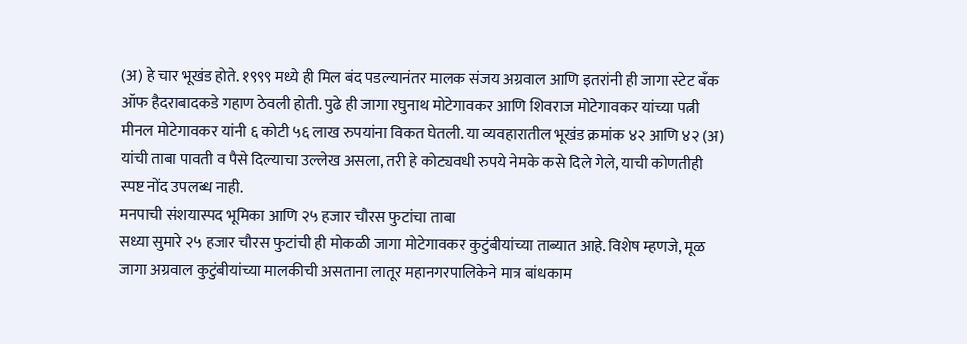(अ) हे चार भूखंड होते. १९९९ मध्ये ही मिल बंद पडल्यानंतर मालक संजय अग्रवाल आणि इतरांनी ही जागा स्टेट बँक ऑफ हैदराबादकडे गहाण ठेवली होती. पुढे ही जागा रघुनाथ मोटेगावकर आणि शिवराज मोटेगावकर यांच्या पत्नी मीनल मोटेगावकर यांनी ६ कोटी ५६ लाख रुपयांना विकत घेतली. या व्यवहारातील भूखंड क्रमांक ४२ आणि ४२ (अ) यांची ताबा पावती व पैसे दिल्याचा उल्लेख असला, तरी हे कोट्यवधी रुपये नेमके कसे दिले गेले, याची कोणतीही स्पष्ट नोंद उपलब्ध नाही.
मनपाची संशयास्पद भूमिका आणि २५ हजार चौरस फुटांचा ताबा
सध्या सुमारे २५ हजार चौरस फुटांची ही मोकळी जागा मोटेगावकर कुटुंबीयांच्या ताब्यात आहे. विशेष म्हणजे, मूळ जागा अग्रवाल कुटुंबीयांच्या मालकीची असताना लातूर महानगरपालिकेने मात्र बांधकाम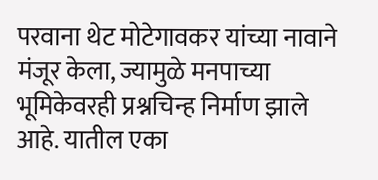परवाना थेट मोटेगावकर यांच्या नावाने मंजूर केला, ज्यामुळे मनपाच्या भूमिकेवरही प्रश्नचिन्ह निर्माण झाले आहे. यातील एका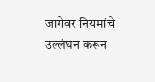जागेवर नियमांचे उल्लंघन करून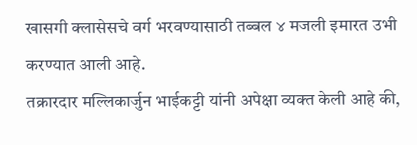खासगी क्लासेसचे वर्ग भरवण्यासाठी तब्बल ४ मजली इमारत उभी करण्यात आली आहे.
तक्रारदार मल्लिकार्जुन भाईकट्टी यांनी अपेक्षा व्यक्त केली आहे की,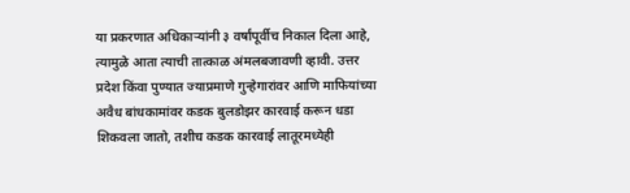या प्रकरणात अधिकाऱ्यांनी ३ वर्षांपूर्वीच निकाल दिला आहे, त्यामुळे आता त्याची तात्काळ अंमलबजावणी व्हावी. उत्तर प्रदेश किंवा पुण्यात ज्याप्रमाणे गुन्हेगारांवर आणि माफियांच्या अवैध बांधकामांवर कडक बुलडोझर कारवाई करून धडा शिकवला जातो, तशीच कडक कारवाई लातूरमध्येही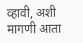व्हावी, अशी मागणी आता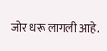जोर धरू लागली आहे.